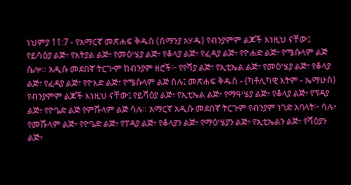ነህምያ 11:7 - የአማርኛ መጽሐፍ ቅዱስ (ሰማንያ አሃዱ) የብንያምም ልጆች እነዚህ ናቸው፤ የይሳዕያ ልጅ፥ የአትያል ልጅ፥ የመዕሤያ ልጅ፥ የቆላያ ልጅ፥ የፈዳያ ልጅ፥ የዮሐድ ልጅ፥ የሜሱላም ልጅ ሴሎ። አዲሱ መደበኛ ትርጒም ከብንያም ዘሮች፦ የየሻያ ልጅ፣ የኢቲኤል ልጅ፣ የመዕሤያ ልጅ፣ የቆላያ ልጅ፣ የፈዳያ ልጅ፣ የዮእድ ልጅ፣ የሜሱላም ልጅ ሰሉ፤ መጽሐፍ ቅዱስ - (ካቶሊካዊ እትም - ኤማሁስ) የብንያምም ልጆች እነዚህ ናቸው፤ የይሻዕያ ልጅ፥ የኢቲኤል ልጅ፥ የማዓሤያ ልጅ፥ የቆላያ ልጅ፥ የፕዳያ ልጅ፥ የዮዔድ ልጅ የምሹላም ልጅ ሳሉ። አማርኛ አዲሱ መደበኛ ትርጉም የብንያም ነገድ አባላት፦ ሳሉ፥ የመሹላም ልጅ፥ የዮዔድ ልጅ፥ የፐዳያ ልጅ፥ የቆላያን ልጅ፥ የማዕሤያን ልጅ፥ የኢቲኤልን ልጅ፥ የሻዕያን ልጅ፥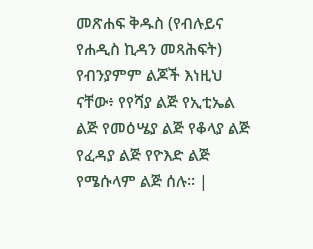መጽሐፍ ቅዱስ (የብሉይና የሐዲስ ኪዳን መጻሕፍት) የብንያምም ልጆች እነዚህ ናቸው፥ የየሻያ ልጅ የኢቲኤል ልጅ የመዕሤያ ልጅ የቆላያ ልጅ የፈዳያ ልጅ የዮእድ ልጅ የሜሱላም ልጅ ሰሉ። |